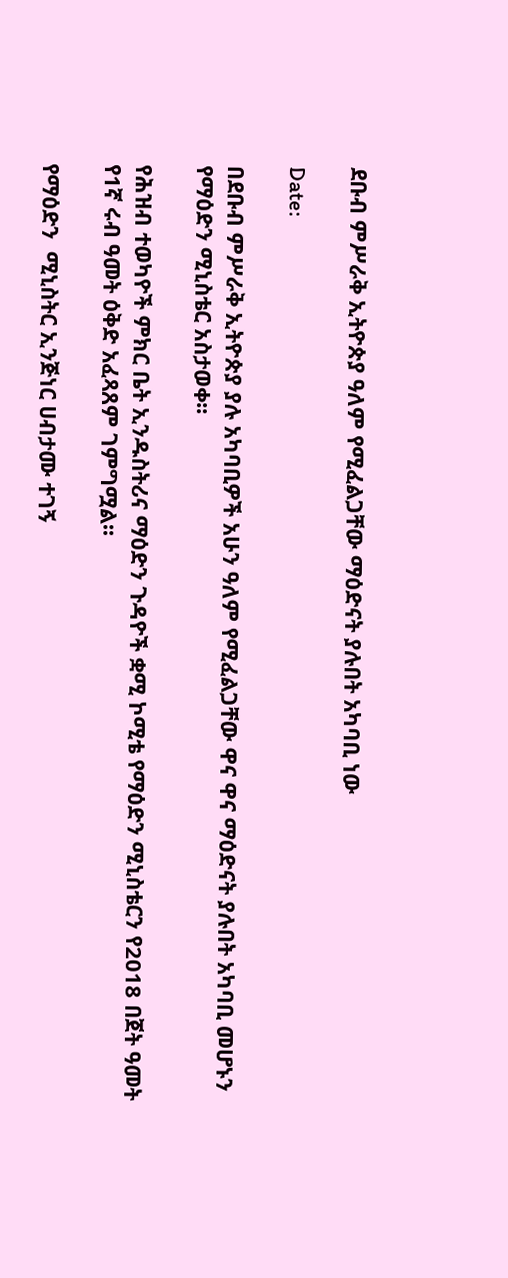ደቡብ ምሥራቅ ኢትዮጵያ ዓለም የሚፈልጋቸው ማዕድናት ያሉበት አካባቢ ነው

Date:

በደቡብ ምሥራቅ ኢትዮጵያ ያሉ አካባቢዎች አሁን ዓለም የሚፈልጋቸው ዋና ዋና ማዕድናት ያሉበት አካባቢ መሆኑን የማዕድን ሚኒስቴር አስታወቀ፡፡

የሕዝብ ተወካዮች ምክር ቤት ኢንዱስትሪና ማዕድን ጉዳዮች ቋሚ ኮሚቴ የማዕድን ሚኒስቴርን የ2018 በጀት ዓመት የ1ኛ ሩብ ዓመት ዕቅድ አፈጻጸም ገምግሟል፡፡

የማዕድን  ሚኒስትር ኢንጅነር ሀብታሙ ተገኝ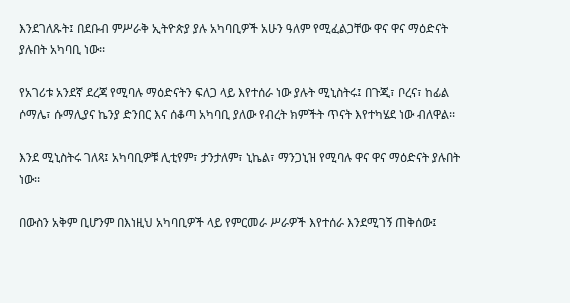እንደገለጹት፤ በደቡብ ምሥራቅ ኢትዮጵያ ያሉ አካባቢዎች አሁን ዓለም የሚፈልጋቸው ዋና ዋና ማዕድናት ያሉበት አካባቢ ነው፡፡

የአገሪቱ አንደኛ ደረጃ የሚባሉ ማዕድናትን ፍለጋ ላይ እየተሰራ ነው ያሉት ሚኒስትሩ፤ በጉጂ፣ ቦረና፣ ከፊል ሶማሌ፣ ሱማሊያና ኬንያ ድንበር እና ሰቆጣ አካባቢ ያለው የብረት ክምችት ጥናት እየተካሄደ ነው ብለዋል፡፡

እንደ ሚኒስትሩ ገለጻ፤ አካባቢዎቹ ሊቲየም፣ ታንታለም፣ ኒኬል፣ ማንጋኒዝ የሚባሉ ዋና ዋና ማዕድናት ያሉበት ነው፡፡

በውስን አቅም ቢሆንም በእነዚህ አካባቢዎች ላይ የምርመራ ሥራዎች እየተሰራ እንደሚገኝ ጠቅሰው፤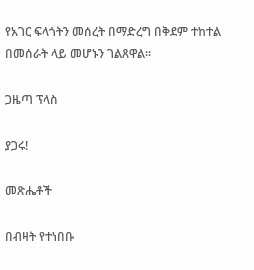የአገር ፍላጎትን መሰረት በማድረግ በቅደም ተከተል በመሰራት ላይ መሆኑን ገልጸዋል፡፡

ጋዜጣ ፕላስ

ያጋሩ!

መጽሔቶች

በብዛት የተነበቡ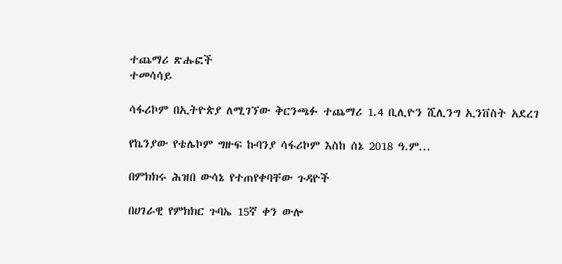ተጨማሪ ጽሑፎች
ተመሳሳይ

ሳፋሪኮም በኢትዮጵያ ለሚገኘው ቅርንጫፉ ተጨማሪ 1.4 ቢሊዮን ሺሊንግ ኢንቨስት አደረገ

የኬንያው የቴሌኮም ግዙፍ ኩባንያ ሳፋሪኮም እስከ ሰኔ 2018 ዓ.ም...

በምክክሩ ሕዝበ ውሳኔ የተጠየቀባቸው ጉዳዮች

በሀገራዊ የምክክር ጉባኤ 15ኛ ቀን ውሎ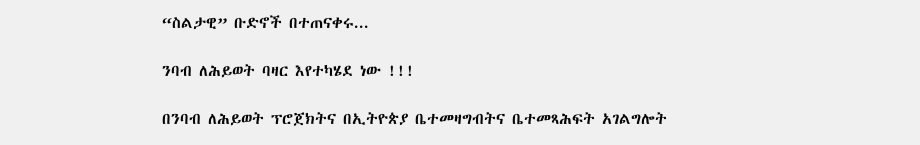“ስልታዊ” ቡድኖች በተጠናቀሩ...

ንባብ ለሕይወት ባዛር እየተካሄደ ነው !!!

በንባብ ለሕይወት ፕሮጀክትና በኢትዮጵያ ቤተመዛግብትና ቤተመጻሕፍት አገልግሎት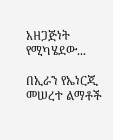አዘጋጅነት የሚካሄደው...

በኢራን የኤነርጂ መሠረተ ልማቶች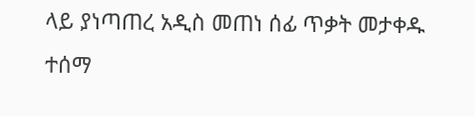ላይ ያነጣጠረ አዲስ መጠነ ሰፊ ጥቃት መታቀዱ ተሰማ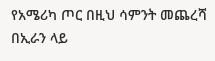የአሜሪካ ጦር በዚህ ሳምንት መጨረሻ በኢራን ላይ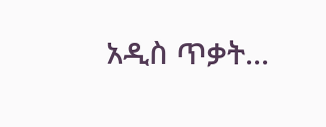አዲስ ጥቃት...